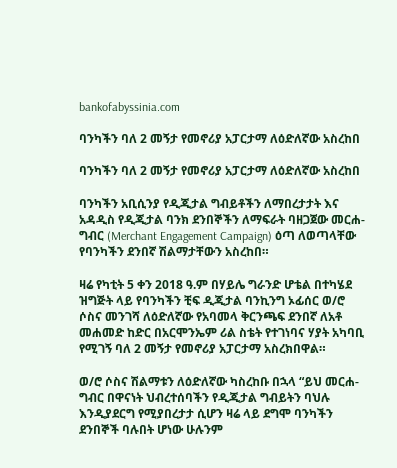bankofabyssinia.com

ባንካችን ባለ 2 መኝታ የመኖሪያ አፓርታማ ለዕድለኛው አስረከበ

ባንካችን ባለ 2 መኝታ የመኖሪያ አፓርታማ ለዕድለኛው አስረከበ

ባንካችን አቢሲንያ የዲጂታል ግብይቶችን ለማበረታታት እና አዳዲስ የዲጂታል ባንክ ደንበኞችን ለማፍራት ባዘጋጀው መርሐ-ግብር (Merchant Engagement Campaign) ዕጣ ለወጣላቸው የባንካችን ደንበኛ ሽልማታቸውን አስረከበ።

ዛሬ የካቲት 5 ቀን 2018 ዓ.ም በሃይሌ ግራንድ ሆቴል በተካሄደ ዝግጅት ላይ የባንካችን ቺፍ ዲጂታል ባንኪንግ ኦፊሰር ወ/ሮ ሶስና መንገሻ ለዕድለኛው የአባመላ ቅርንጫፍ ደንበኛ ለአቶ መሐመድ ከድር በአርሞንኤም ሪል ስቴት የተገነባና ሃያት አካባቢ የሚገኝ ባለ 2 መኝታ የመኖሪያ አፓርታማ አስረክበዋል።

ወ/ሮ ሶስና ሽልማቱን ለዕድለኛው ካስረከቡ በኋላ “ይህ መርሐ-ግብር በዋናነት ህብረተሰባችን የዲጂታል ግብይትን ባህሉ እንዲያደርግ የሚያበረታታ ሲሆን ዛሬ ላይ ደግሞ ባንካችን ደንበኞች ባሉበት ሆነው ሁሉንም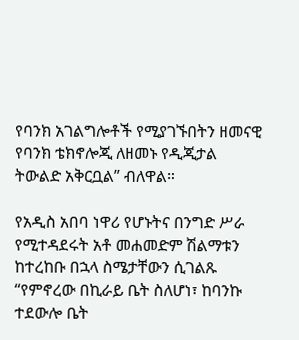የባንክ አገልግሎቶች የሚያገኙበትን ዘመናዊ የባንክ ቴክኖሎጂ ለዘመኑ የዲጂታል ትውልድ አቅርቧል” ብለዋል።

የአዲስ አበባ ነዋሪ የሆኑትና በንግድ ሥራ የሚተዳደሩት አቶ መሐመድም ሽልማቱን ከተረከቡ በኋላ ስሜታቸውን ሲገልጹ “የምኖረው በኪራይ ቤት ስለሆነ፣ ከባንኩ ተደውሎ ቤት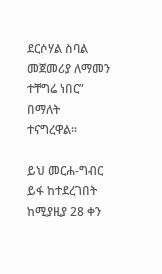ደርሶሃል ስባል መጀመሪያ ለማመን ተቸግሬ ነበር” በማለት ተናግረዋል።

ይህ መርሐ-ግብር ይፋ ከተደረገበት ከሚያዚያ 28 ቀን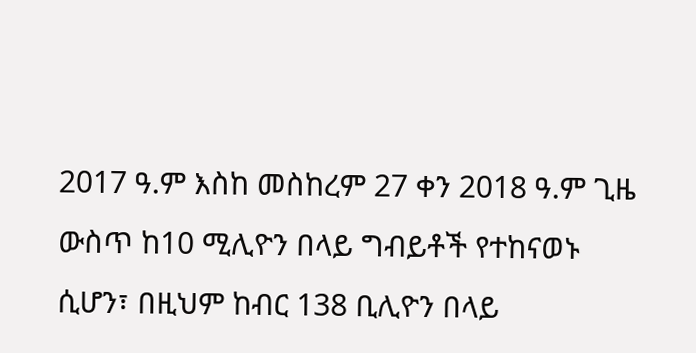2017 ዓ.ም እስከ መስከረም 27 ቀን 2018 ዓ.ም ጊዜ ውስጥ ከ10 ሚሊዮን በላይ ግብይቶች የተከናወኑ ሲሆን፣ በዚህም ከብር 138 ቢሊዮን በላይ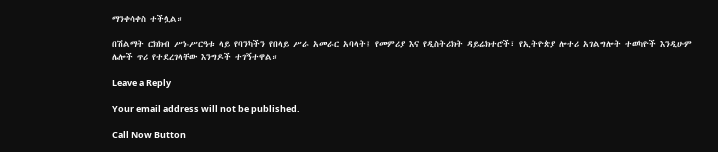ማንቀሳቀስ ተችሏል።

በሽልማት ርክክብ ሥነ-ሥርዓቱ ላይ የባንካችን የበላይ ሥራ አመራር አባላት፤ የመምሪያ እና የዲስትሪክት ዳይሬክተሮች፣ የኢትዮጵያ ሎተሪ አገልግሎት ተወካዮች እንዲሁም ሌሎች ጥሪ የተደረገላቸው እንግዶች ተገኝተዋል።

Leave a Reply

Your email address will not be published.

Call Now Button